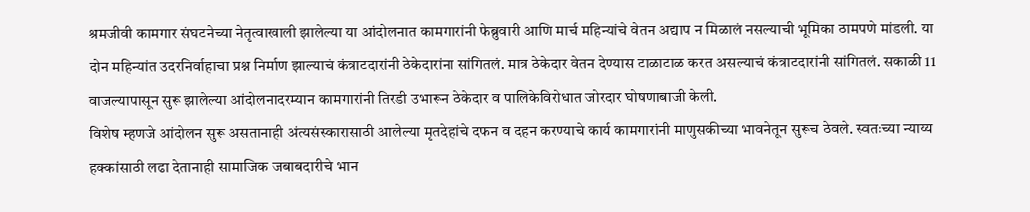श्रमजीवी कामगार संघटनेच्या नेतृत्वाखाली झालेल्या या आंदोलनात कामगारांनी फेब्रुवारी आणि मार्च महिन्यांचे वेतन अद्याप न मिळालं नसल्याची भूमिका ठामपणे मांडली. या दोन महिन्यांत उदरनिर्वाहाचा प्रश्न निर्माण झाल्याचं कंत्राटदारांनी ठेकेदारांना सांगितलं. मात्र ठेकेदार वेतन देण्यास टाळाटाळ करत असल्याचं कंत्राटदारांनी सांगितलं. सकाळी 11 वाजल्यापासून सुरू झालेल्या आंदोलनादरम्यान कामगारांनी तिरडी उभारून ठेकेदार व पालिकेविरोधात जोरदार घोषणाबाजी केली.
विशेष म्हणजे आंदोलन सुरू असतानाही अंत्यसंस्कारासाठी आलेल्या मृतदेहांचे दफन व दहन करण्याचे कार्य कामगारांनी माणुसकीच्या भावनेतून सुरूच ठेवले. स्वतःच्या न्याय्य हक्कांसाठी लढा देतानाही सामाजिक जबाबदारीचे भान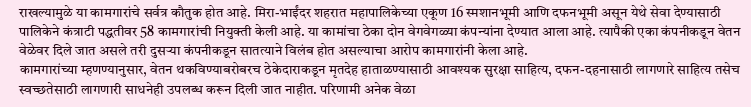राखल्यामुळे या कामगारांचे सर्वत्र कौतुक होत आहे. मिरा-भाईंदर शहरात महापालिकेच्या एकूण 16 स्मशानभूमी आणि दफनभूमी असून येथे सेवा देण्यासाठी पालिकेने कंत्राटी पद्धतीवर 58 कामगारांची नियुक्ती केली आहे. या कामांचा ठेका दोन वेगवेगळ्या कंपन्यांना देण्यात आला आहे. त्यापैकी एका कंपनीकडून वेतन वेळेवर दिले जात असले तरी दुसऱ्या कंपनीकडून सातत्याने विलंब होत असल्याचा आरोप कामगारांनी केला आहे.
कामगारांच्या म्हणण्यानुसार, वेतन थकविण्याबरोबरच ठेकेदाराकडून मृतदेह हाताळण्यासाठी आवश्यक सुरक्षा साहित्य, दफन-दहनासाठी लागणारे साहित्य तसेच स्वच्छतेसाठी लागणारी साधनेही उपलब्ध करून दिली जात नाहीत. परिणामी अनेक वेळा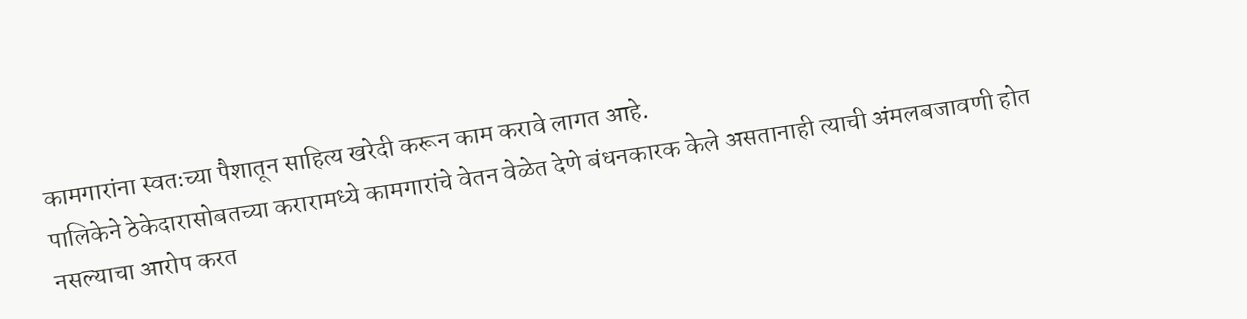कामगारांना स्वतःच्या पैशातून साहित्य खरेदी करून काम करावे लागत आहे.
पालिकेने ठेकेदारासोबतच्या करारामध्ये कामगारांचे वेतन वेळेत देणे बंधनकारक केले असतानाही त्याची अंमलबजावणी होत नसल्याचा आरोप करत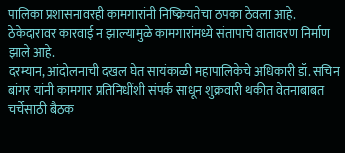पालिका प्रशासनावरही कामगारांनी निष्क्रियतेचा ठपका ठेवला आहे. ठेकेदारावर कारवाई न झाल्यामुळे कामगारांमध्ये संतापाचे वातावरण निर्माण झाले आहे.
दरम्यान, आंदोलनाची दखल घेत सायंकाळी महापालिकेचे अधिकारी डॉ. सचिन बांगर यांनी कामगार प्रतिनिधींशी संपर्क साधून शुक्रवारी थकीत वेतनाबाबत चर्चेसाठी बैठक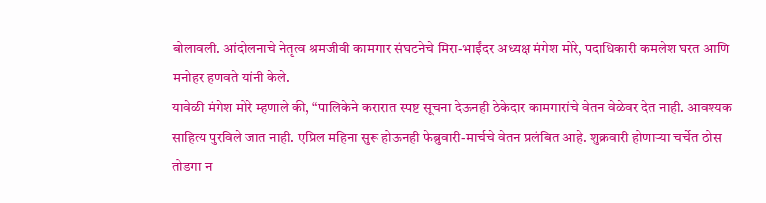बोलावली. आंदोलनाचे नेतृत्व श्रमजीवी कामगार संघटनेचे मिरा-भाईंदर अध्यक्ष मंगेश मोरे, पदाधिकारी कमलेश घरत आणि मनोहर हणवते यांनी केले.
यावेळी मंगेश मोरे म्हणाले की, “पालिकेने करारात स्पष्ट सूचना देऊनही ठेकेदार कामगारांचे वेतन वेळेवर देत नाही. आवश्यक साहित्य पुरविले जात नाही. एप्रिल महिना सुरू होऊनही फेब्रुवारी-मार्चचे वेतन प्रलंबित आहे. शुक्रवारी होणाऱ्या चर्चेत ठोस तोडगा न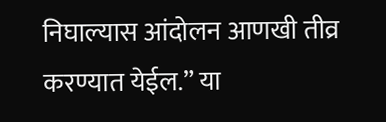निघाल्यास आंदोलन आणखी तीव्र करण्यात येईल.” या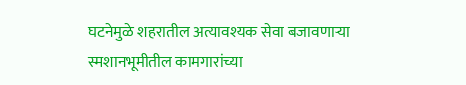घटनेमुळे शहरातील अत्यावश्यक सेवा बजावणाऱ्या स्मशानभूमीतील कामगारांच्या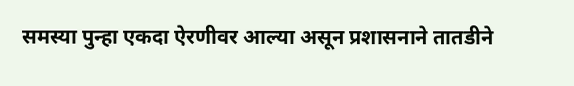समस्या पुन्हा एकदा ऐरणीवर आल्या असून प्रशासनाने तातडीने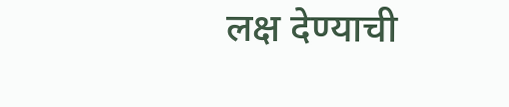लक्ष देण्याची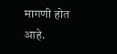मागणी होत आहे.